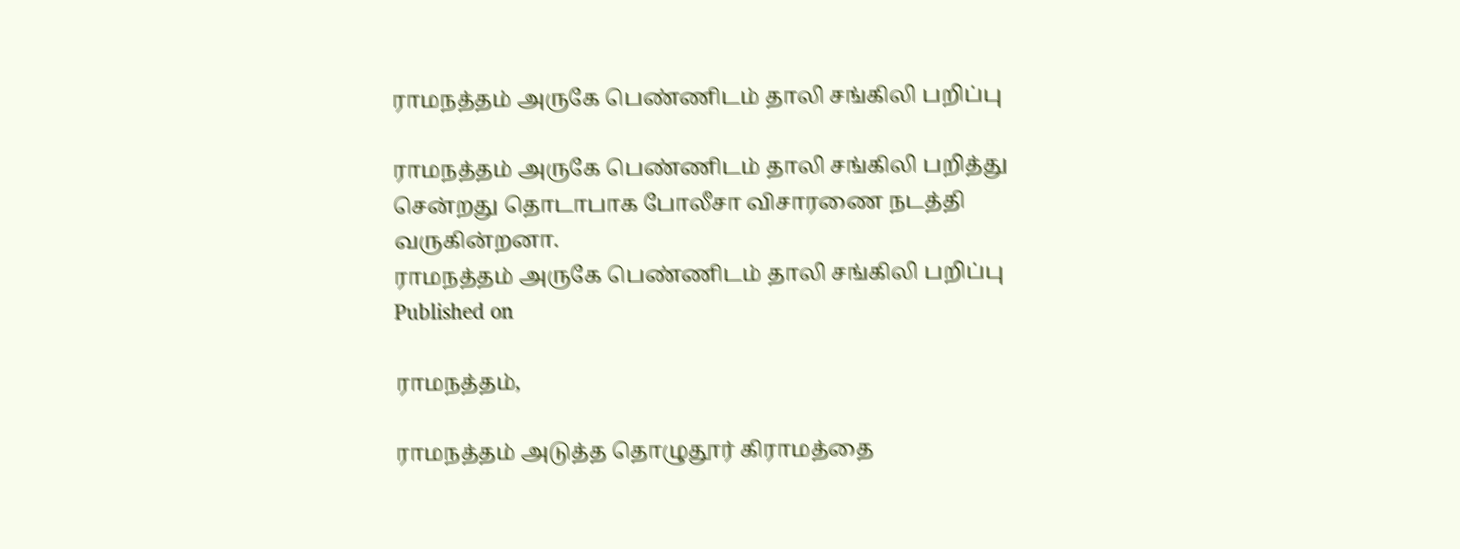ராமநத்தம் அருகே பெண்ணிடம் தாலி சங்கிலி பறிப்பு

ராமநத்தம் அருகே பெண்ணிடம் தாலி சங்கிலி பறித்து சென்றது தொடாபாக போலீசா விசாரணை நடத்தி வருகின்றனா.
ராமநத்தம் அருகே பெண்ணிடம் தாலி சங்கிலி பறிப்பு
Published on

ராமநத்தம்,

ராமநத்தம் அடுத்த தொழுதூர் கிராமத்தை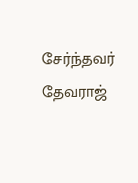சேர்ந்தவர் தேவராஜ்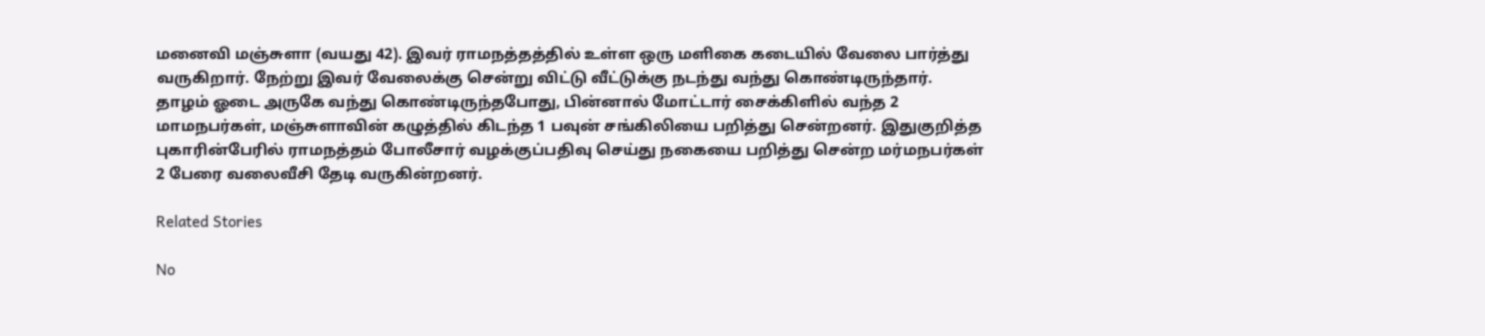மனைவி மஞ்சுளா (வயது 42). இவர் ராமநத்தத்தில் உள்ள ஒரு மளிகை கடையில் வேலை பார்த்து வருகிறார். நேற்று இவர் வேலைக்கு சென்று விட்டு வீட்டுக்கு நடந்து வந்து கொண்டிருந்தார். தாழம் ஓடை அருகே வந்து கொண்டிருந்தபோது, பின்னால் மோட்டார் சைக்கிளில் வந்த 2 மாமநபர்கள், மஞ்சுளாவின் கழுத்தில் கிடந்த 1 பவுன் சங்கிலியை பறித்து சென்றனர். இதுகுறித்த புகாரின்பேரில் ராமநத்தம் போலீசார் வழக்குப்பதிவு செய்து நகையை பறித்து சென்ற மர்மநபர்கள் 2 பேரை வலைவீசி தேடி வருகின்றனர்.

Related Stories

No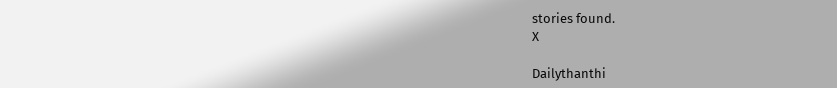stories found.
X

Dailythanthi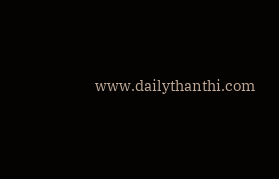www.dailythanthi.com